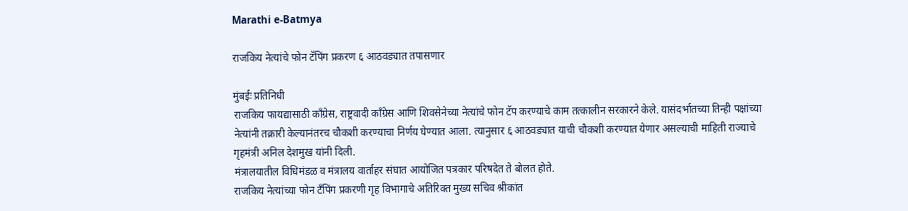Marathi e-Batmya

राजकिय नेत्यांचे फोन टॅपिंग प्रकरण ६ आठवड्यात तपासणार

मुंबईः प्रतिनिधी
राजकिय फायद्यासाठी काँग्रेस, राष्ट्रवादी काँग्रेस आणि शिवसेनेच्या नेत्यांचे फोन टॅप करण्याचे काम तत्कालीन सरकारने केले. यासंदर्भातच्या तिन्ही पक्षांच्या नेत्यांनी तक्रारी केल्यानंतरच चौकशी करण्याचा निर्णय घेण्यात आला. त्यानुसार ६ आठवड्यात याची चौकशी करण्यात येणार असल्याची माहिती राज्याचे गृहमंत्री अनिल देशमुख यांनी दिली.
मंत्रालयातील विधिमंडळ व मंत्रालय वार्ताहर संघात आयोजित पत्रकार परिषदेत ते बोलत होते.
राजकिय नेत्यांच्या फोन टँपिंग प्रकरणी गृह विभागाचे अतिरिक्त मुख्य सचिव श्रीकांत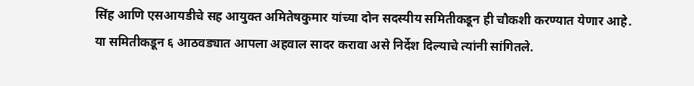सिंह आणि एसआयडीचे सह आयुक्त अमितेषकुमार यांच्या दोन सदस्यीय समितीकडून ही चौकशी करण्यात येणार आहे. या समितीकडून ६ आठवड्यात आपला अहवाल सादर करावा असे निर्देश दिल्याचे त्यांनी सांगितले.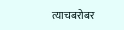त्याचबरोबर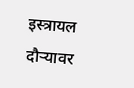इस्त्रायल दौऱ्यावर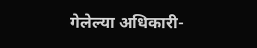गेलेल्या अधिकारी-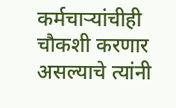कर्मचाऱ्यांचीही चौकशी करणार असल्याचे त्यांनी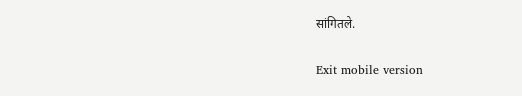सांगितले.

Exit mobile version